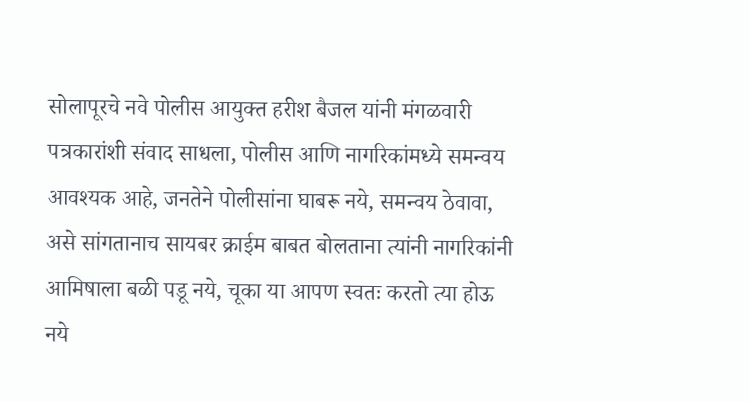सोलापूरचे नवे पोलीस आयुक्त हरीश बैजल यांनी मंगळवारी पत्रकारांशी संवाद साधला, पोलीस आणि नागरिकांमध्ये समन्वय आवश्यक आहे, जनतेने पोलीसांना घाबरू नये, समन्वय ठेवावा, असे सांगतानाच सायबर क्राईम बाबत बोलताना त्यांनी नागरिकांनी आमिषाला बळी पडू नये, चूका या आपण स्वतः करतो त्या होऊ नये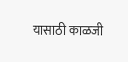यासाठी काळजी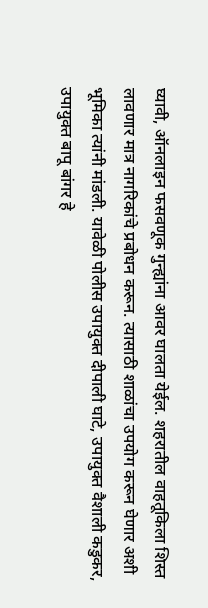घ्यावी, ऑनलाइन फसवणूक गुन्ह्यांना आवर घालता येईल. शहरातील वाहतूकिला शिस्त लावणार मात्र नागरिकांचे प्रबोधन करून. त्यासाठी शाळांचा उपयोग करून घेणार अशी भूमिका त्यांनी मांडली. यावेळी पोलीस उपायुक्त दीपाली घाटे, उपायुक्त वैशाली कडुकर, उपायुक्त बापू बांगर हे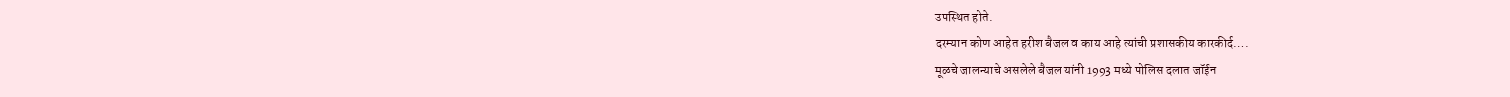उपस्थित होते.
दरम्यान कोण आहेत हरीश बैजल व काय आहे त्यांची प्रशासकीय कारकीर्द….
मूळचे जालन्याचे असलेले बैजल यांनी 1993 मध्ये पोलिस दलात जॉईन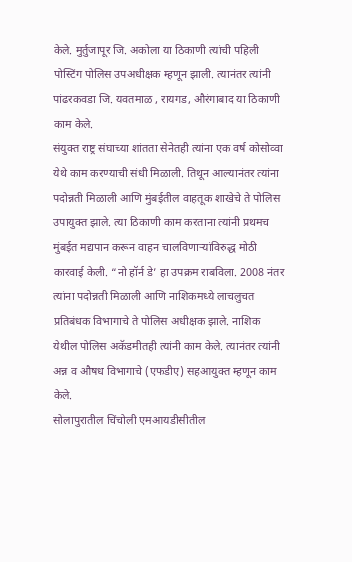केले. मुर्तुजापूर जि. अकोला या ठिकाणी त्यांची पहिली पोस्टिंग पोलिस उपअधीक्षक म्हणून झाली. त्यानंतर त्यांनी पांढरकवडा जि. यवतमाळ , रायगड, औरंगाबाद या ठिकाणी काम केले.
संयुक्त राष्ट्र संघाच्या शांतता सेनेतही त्यांना एक वर्ष कोसोव्वा येथे काम करण्याची संधी मिळाली. तिथून आल्यानंतर त्यांना पदोन्नती मिळाली आणि मुंबईतील वाहतूक शाखेचे ते पोलिस उपायुक्त झाले. त्या ठिकाणी काम करताना त्यांनी प्रथमच मुंबईत मद्यपान करून वाहन चालविणाऱ्यांविरुद्ध मोठी कारवाई केली. “नो हॉर्न डे’ हा उपक्रम राबविला. 2008 नंतर त्यांना पदोन्नती मिळाली आणि नाशिकमध्ये लाचलुचत प्रतिबंधक विभागाचे ते पोलिस अधीक्षक झाले. नाशिक येथील पोलिस अकॅडमीतही त्यांनी काम केले. त्यानंतर त्यांनी अन्न व औषध विभागाचे (एफडीए) सहआयुक्त म्हणून काम केले.
सोलापुरातील चिंचोली एमआयडीसीतील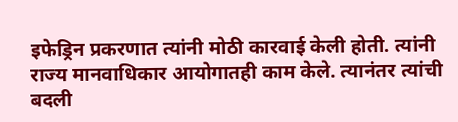इफेड्रिन प्रकरणात त्यांनी मोठी कारवाई केली होती. त्यांनी राज्य मानवाधिकार आयोगातही काम केले. त्यानंतर त्यांची बदली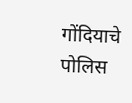गोंदियाचे पोलिस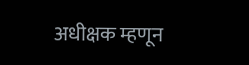अधीक्षक म्हणून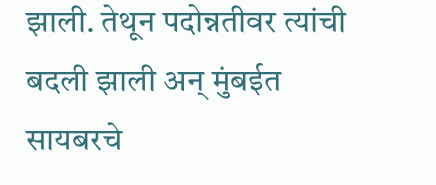झाली. तेथून पदोन्नतीवर त्यांची बदली झाली अन् मुंबईत सायबरचे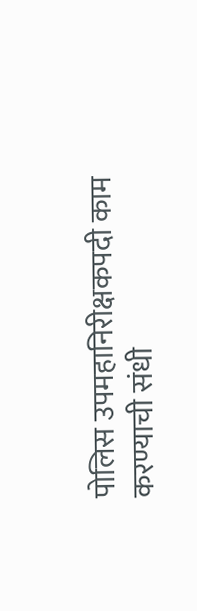पोलिस उपमहानिरीक्षकपदी काम करण्याची संधी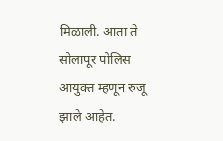मिळाली. आता ते सोलापूर पोलिस आयुक्त म्हणून रुजू झाले आहेत.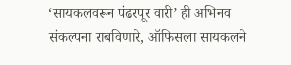‘सायकलवरून पंढरपूर वारी’ ही अभिनव संकल्पना राबविणारे, ऑफिसला सायकलने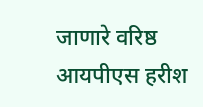जाणारे वरिष्ठ आयपीएस हरीश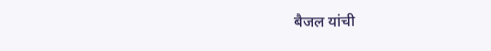बैजल यांची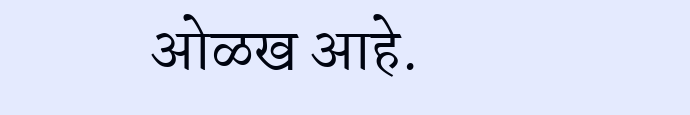ओळख आहे.